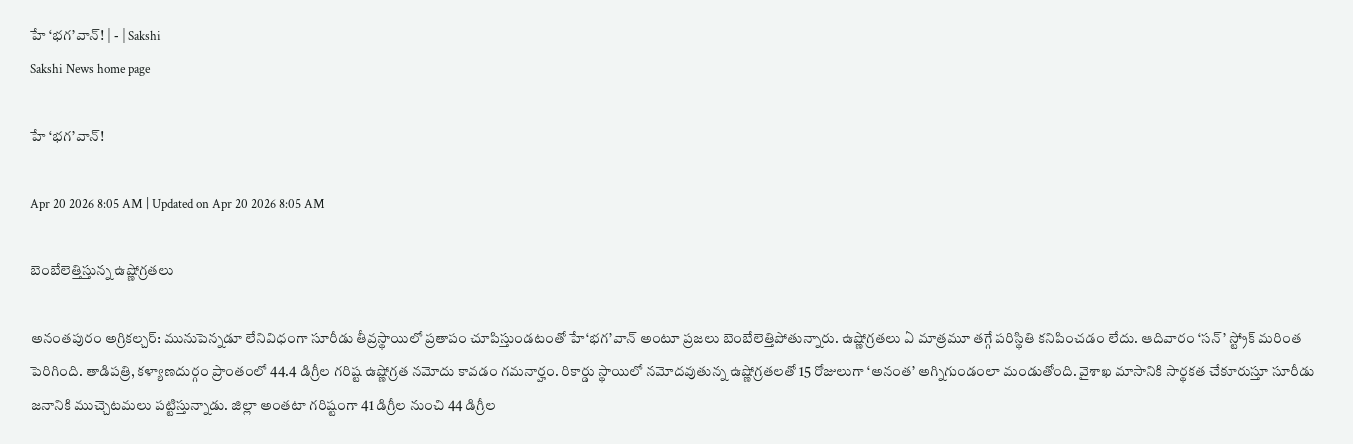హే ‘భగ’వాన్‌! | - | Sakshi
Sakshi News home page

హే ‘భగ’వాన్‌!

Apr 20 2026 8:05 AM | Updated on Apr 20 2026 8:05 AM

బెంబేలెత్తిస్తున్న ఉష్ణోగ్రతలు

అనంతపురం అగ్రికల్చర్‌: మునుపెన్నడూ లేనివిధంగా సూరీడు తీవ్రస్థాయిలో ప్రతాపం చూపిస్తుండటంతో హే‘భగ’వాన్‌ అంటూ ప్రజలు బెంబేలెత్తిపోతున్నారు. ఉష్ణోగ్రతలు ఏ మాత్రమూ తగ్గే పరిస్థితి కనిపించడం లేదు. ఆదివారం ‘సన్‌’ స్ట్రోక్‌ మరింత పెరిగింది. తాడిపత్రి, కళ్యాణదుర్గం ప్రాంతంలో 44.4 డిగ్రీల గరిష్ట ఉష్ణోగ్రత నమోదు కావడం గమనార్హం. రికార్డు స్థాయిలో నమోదవుతున్న ఉష్ణోగ్రతలతో 15 రోజులుగా ‘అనంత’ అగ్నిగుండంలా మండుతోంది. వైశాఖ మాసానికి సార్థకత చేకూరుస్తూ సూరీడు జనానికి ముచ్చెటమలు పట్టిస్తున్నాడు. జిల్లా అంతటా గరిష్టంగా 41 డిగ్రీల నుంచి 44 డిగ్రీల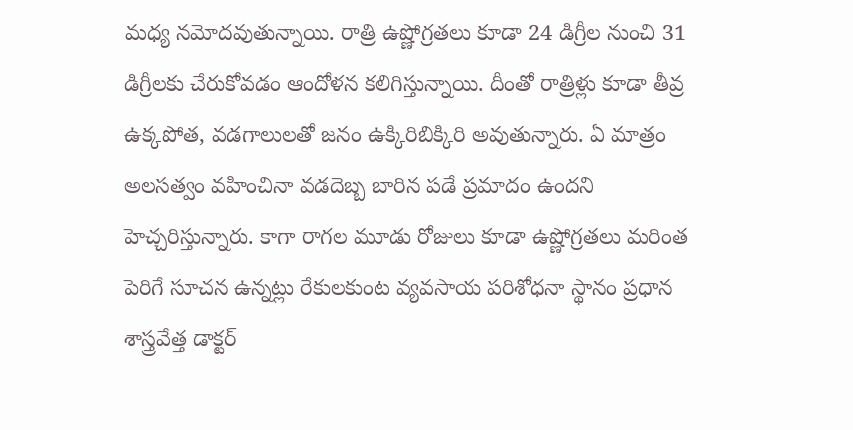మధ్య నమోదవుతున్నాయి. రాత్రి ఉష్ణోగ్రతలు కూడా 24 డిగ్రీల నుంచి 31 డిగ్రీలకు చేరుకోవడం ఆందోళన కలిగిస్తున్నాయి. దీంతో రాత్రిళ్లు కూడా తీవ్ర ఉక్కపోత, వడగాలులతో జనం ఉక్కిరిబిక్కిరి అవుతున్నారు. ఏ మాత్రం అలసత్వం వహించినా వడదెబ్బ బారిన పడే ప్రమాదం ఉందని హెచ్చరిస్తున్నారు. కాగా రాగల మూడు రోజులు కూడా ఉష్ణోగ్రతలు మరింత పెరిగే సూచన ఉన్నట్లు రేకులకుంట వ్యవసాయ పరిశోధనా స్థానం ప్రధాన శాస్త్రవేత్త డాక్టర్‌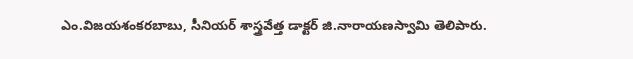ఎం.విజయశంకరబాబు, సీనియర్‌ శాస్త్రవేత్త డాక్టర్‌ జి.నారాయణస్వామి తెలిపారు.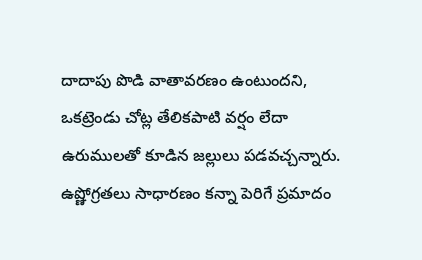దాదాపు పొడి వాతావరణం ఉంటుందని, ఒకట్రెండు చోట్ల తేలికపాటి వర్షం లేదా ఉరుములతో కూడిన జల్లులు పడవచ్చన్నారు. ఉష్ణోగ్రతలు సాధారణం కన్నా పెరిగే ప్రమాదం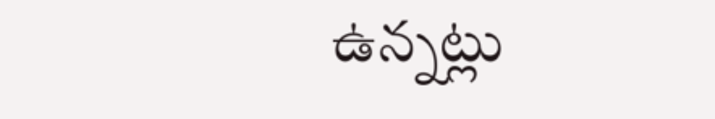ఉన్నట్లు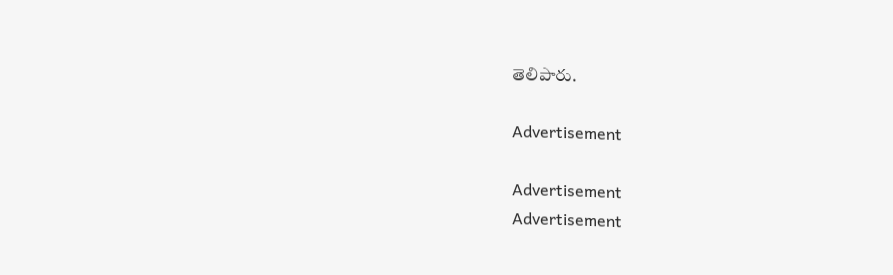తెలిపారు.

Advertisement

Advertisement
Advertisement